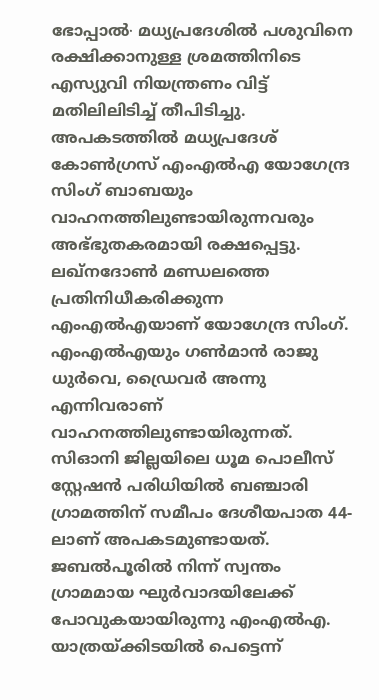ഭോപ്പാൽ∙ മധ്യപ്രദേശിൽ പശുവിനെ രക്ഷിക്കാനുള്ള ശ്രമത്തിനിടെ എസ്യുവി നിയന്ത്രണം വിട്ട് മതിലിലിടിച്ച് തീപിടിച്ചു. അപകടത്തിൽ മധ്യപ്രദേശ് കോൺഗ്രസ് എംഎൽഎ യോഗേന്ദ്ര സിംഗ് ബാബയും വാഹനത്തിലുണ്ടായിരുന്നവരും അഭ്ഭുതകരമായി രക്ഷപ്പെട്ടു. ലഖ്നദോൺ മണ്ഡലത്തെ പ്രതിനിധീകരിക്കുന്ന എംഎൽഎയാണ് യോഗേന്ദ്ര സിംഗ്. എംഎൽഎയും ഗൺമാൻ രാജു ധുർവെ, ഡ്രൈവർ അന്നു എന്നിവരാണ് വാഹനത്തിലുണ്ടായിരുന്നത്.
സിഓനി ജില്ലയിലെ ധൂമ പൊലീസ് സ്റ്റേഷൻ പരിധിയിൽ ബഞ്ചാരി ഗ്രാമത്തിന് സമീപം ദേശീയപാത 44-ലാണ് അപകടമുണ്ടായത്. ജബൽപൂരിൽ നിന്ന് സ്വന്തം ഗ്രാമമായ ഘുർവാദയിലേക്ക് പോവുകയായിരുന്നു എംഎൽഎ. യാത്രയ്ക്കിടയിൽ പെട്ടെന്ന്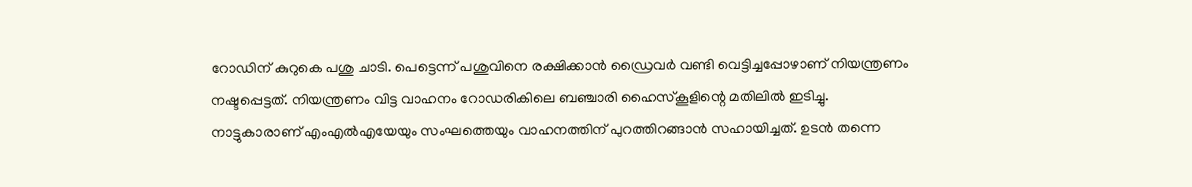റോഡിന് കുറുകെ പശു ചാടി. പെട്ടെന്ന് പശുവിനെ രക്ഷിക്കാൻ ഡ്രൈവർ വണ്ടി വെട്ടിച്ചപ്പോഴാണ് നിയന്ത്രണം നഷ്ടപ്പെട്ടത്. നിയന്ത്രണം വിട്ട വാഹനം റോഡരികിലെ ബഞ്ചാരി ഹൈസ്കൂളിന്റെ മതിലിൽ ഇടിച്ചു.
നാട്ടുകാരാണ് എംഎൽഎയേയും സംഘത്തെയും വാഹനത്തിന് പുറത്തിറങ്ങാൻ സഹായിച്ചത്. ഉടൻ തന്നെ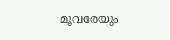മൂവരേയും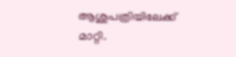ആശുപത്രിയിലേക്ക് മാറ്റി.